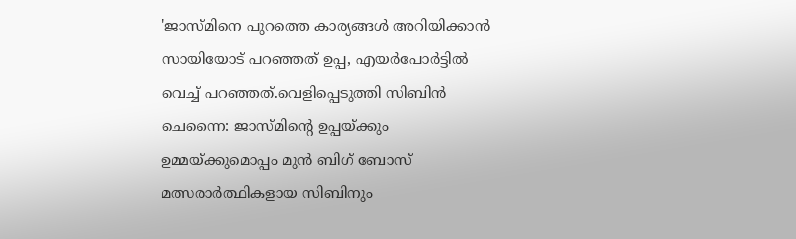'ജാസ്മിനെ പുറത്തെ കാര്യങ്ങൾ അറിയിക്കാൻ സായിയോട് പറഞ്ഞത് ഉപ്പ, എയർപോർട്ടിൽ വെച്ച് പറഞ്ഞത്.വെളിപ്പെടുത്തി സിബിൻ
ചെന്നൈ: ജാസ്മിന്റെ ഉപ്പയ്ക്കും ഉമ്മയ്ക്കുമൊപ്പം മുൻ ബിഗ് ബോസ് മത്സരാർത്ഥികളായ സിബിനും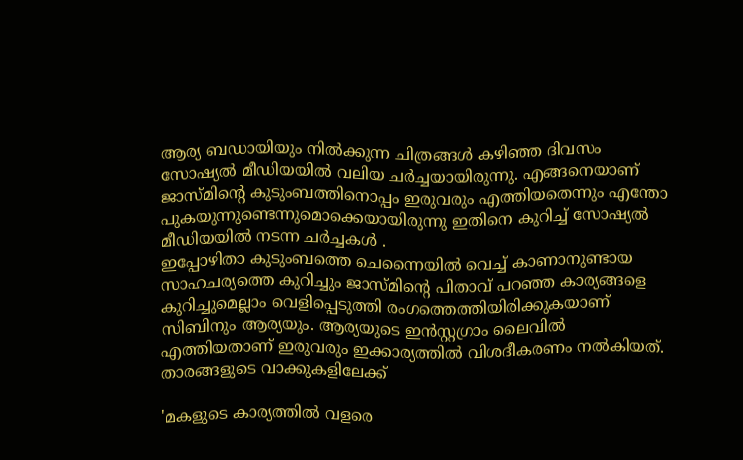ആര്യ ബഡായിയും നിൽക്കുന്ന ചിത്രങ്ങൾ കഴിഞ്ഞ ദിവസം സോഷ്യൽ മീഡിയയിൽ വലിയ ചർച്ചയായിരുന്നു. എങ്ങനെയാണ് ജാസ്മിന്റെ കുടുംബത്തിനൊപ്പം ഇരുവരും എത്തിയതെന്നും എന്തോ പുകയുന്നുണ്ടെന്നുമൊക്കെയായിരുന്നു ഇതിനെ കുറിച്ച് സോഷ്യൽ മീഡിയയിൽ നടന്ന ചർച്ചകൾ .
ഇപ്പോഴിതാ കുടുംബത്തെ ചെന്നൈയിൽ വെച്ച് കാണാനുണ്ടായ സാഹചര്യത്തെ കുറിച്ചും ജാസ്മിന്റെ പിതാവ് പറഞ്ഞ കാര്യങ്ങളെ കുറിച്ചുമെല്ലാം വെളിപ്പെടുത്തി രംഗത്തെത്തിയിരിക്കുകയാണ് സിബിനും ആര്യയും. ആര്യയുടെ ഇൻസ്റ്റഗ്രാം ലൈവിൽ എത്തിയതാണ് ഇരുവരും ഇക്കാര്യത്തിൽ വിശദീകരണം നൽകിയത്. താരങ്ങളുടെ വാക്കുകളിലേക്ക്

'മകളുടെ കാര്യത്തിൽ വളരെ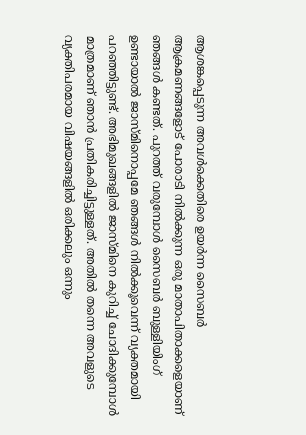ആശങ്കപ്പെടുന്ന അവൾക്കെതിരെ ഉയർന്ന സൈബർ ആക്രമണങ്ങളോട് പോരാടി നിൽക്കുന്ന ഒരു മാതാപിതാക്കളെയാണ് ഞങ്ങൾ കണ്ടത്. പുറത്ത് വരുമ്പോൾ സൈബർ ബുള്ളിയിംഗ് ഉണ്ടായാൽ ജാസ്മിനൊപ്പമേ ഞങ്ങൾ നിൽക്കൂവെന്ന് വ്യക്തമായി പറഞ്ഞിട്ടുണ്ട്. അഭിമുഖങ്ങളിൽ ജാസ്മിനെ കുറിച്ച് ചോദിക്കുമ്പോൾ മാത്രമാണ് ഞാൻ പ്രതികരിച്ചിട്ടുള്ളത്. അതിൽ തന്നെ അവളുടെ വ്യക്തിപരമായ വിഷയങ്ങളിൽ ഒരിക്കലും ഒന്നും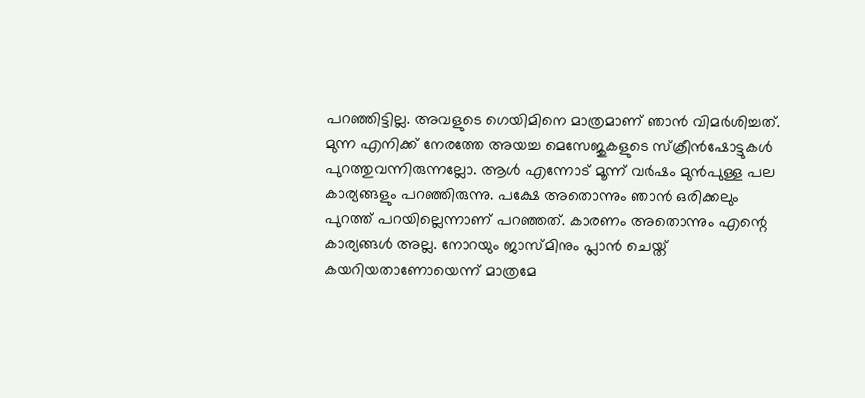പറഞ്ഞിട്ടില്ല. അവളുടെ ഗെയിമിനെ മാത്രമാണ് ഞാൻ വിമർശിച്ചത്.
മുന്ന എനിക്ക് നേരത്തേ അയച്ച മെസേജുകളുടെ സ്ക്രീൻഷോട്ടുകൾ പുറത്തുവന്നിരുന്നല്ലോ. ആൾ എന്നോട് മൂന്ന് വർഷം മുൻപുള്ള പല കാര്യങ്ങളും പറഞ്ഞിരുന്നു. പക്ഷേ അതൊന്നും ഞാൻ ഒരിക്കലും പുറത്ത് പറയില്ലെന്നാണ് പറഞ്ഞത്. കാരണം അതൊന്നും എന്റെ കാര്യങ്ങൾ അല്ല. നോറയും ജാസ്മിനും പ്ലാൻ ചെയ്ത് കയറിയതാണോയെന്ന് മാത്രമേ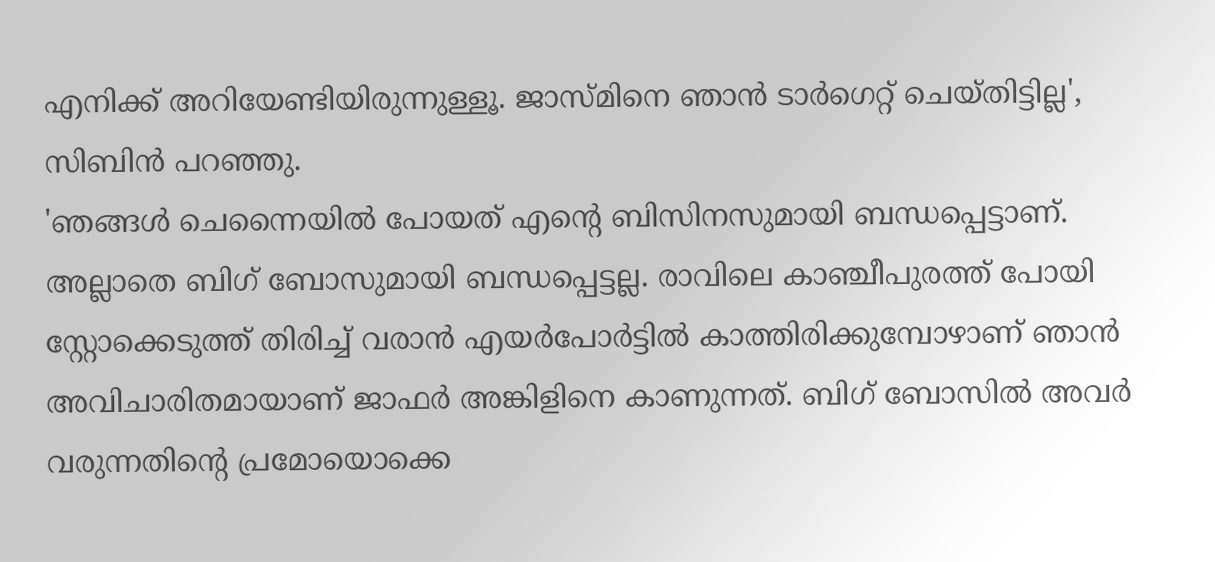എനിക്ക് അറിയേണ്ടിയിരുന്നുള്ളൂ. ജാസ്മിനെ ഞാൻ ടാർഗെറ്റ് ചെയ്തിട്ടില്ല', സിബിൻ പറഞ്ഞു.
'ഞങ്ങൾ ചെന്നൈയിൽ പോയത് എന്റെ ബിസിനസുമായി ബന്ധപ്പെട്ടാണ്. അല്ലാതെ ബിഗ് ബോസുമായി ബന്ധപ്പെട്ടല്ല. രാവിലെ കാഞ്ചീപുരത്ത് പോയി സ്റ്റോക്കെടുത്ത് തിരിച്ച് വരാൻ എയർപോർട്ടിൽ കാത്തിരിക്കുമ്പോഴാണ് ഞാൻ അവിചാരിതമായാണ് ജാഫർ അങ്കിളിനെ കാണുന്നത്. ബിഗ് ബോസിൽ അവർ വരുന്നതിന്റെ പ്രമോയൊക്കെ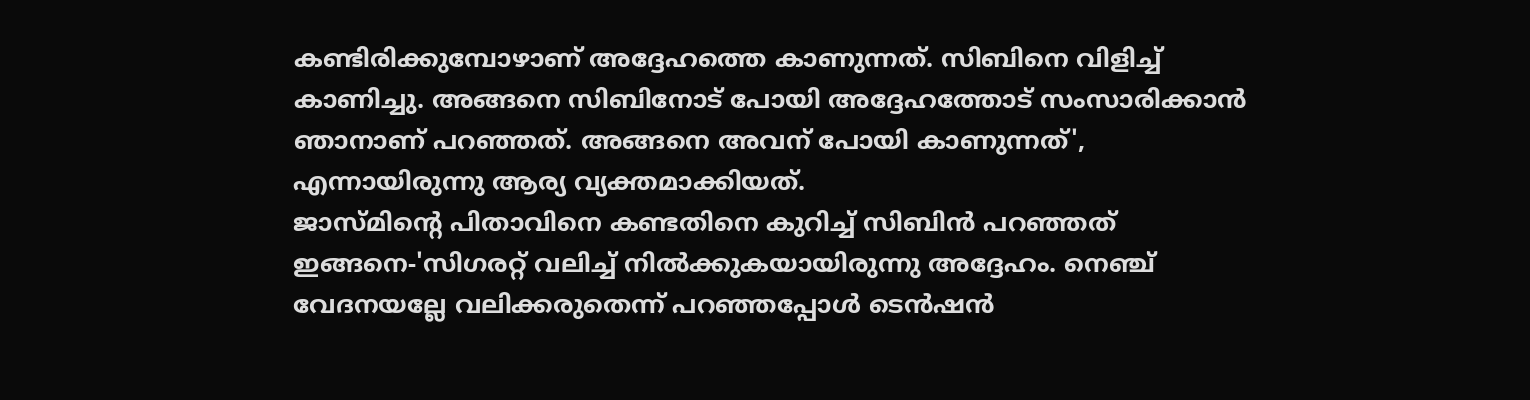കണ്ടിരിക്കുമ്പോഴാണ് അദ്ദേഹത്തെ കാണുന്നത്. സിബിനെ വിളിച്ച് കാണിച്ചു. അങ്ങനെ സിബിനോട് പോയി അദ്ദേഹത്തോട് സംസാരിക്കാൻ ഞാനാണ് പറഞ്ഞത്. അങ്ങനെ അവന് പോയി കാണുന്നത്', എന്നായിരുന്നു ആര്യ വ്യക്തമാക്കിയത്.
ജാസ്മിന്റെ പിതാവിനെ കണ്ടതിനെ കുറിച്ച് സിബിൻ പറഞ്ഞത് ഇങ്ങനെ-'സിഗരറ്റ് വലിച്ച് നിൽക്കുകയായിരുന്നു അദ്ദേഹം. നെഞ്ച് വേദനയല്ലേ വലിക്കരുതെന്ന് പറഞ്ഞപ്പോൾ ടെൻഷൻ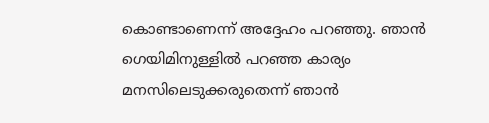കൊണ്ടാണെന്ന് അദ്ദേഹം പറഞ്ഞു. ഞാൻ ഗെയിമിനുള്ളിൽ പറഞ്ഞ കാര്യം മനസിലെടുക്കരുതെന്ന് ഞാൻ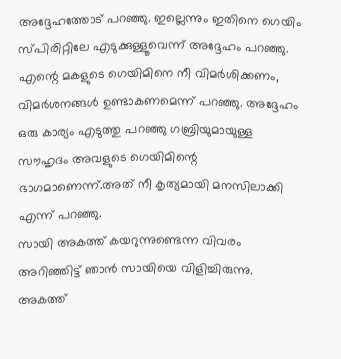അദ്ദേഹത്തോട് പറഞ്ഞു. ഇല്ലെന്നും ഇതിനെ ഗെയിം സ്പിരിറ്റിലേ എടുക്കുള്ളൂവെന്ന് അദ്ദേഹം പറഞ്ഞു. എന്റെ മകളുടെ ഗെയിമിനെ നീ വിമർശിക്കണം, വിമർശനങ്ങൾ ഉണ്ടാകണമെന്ന് പറഞ്ഞു. അദ്ദേഹം ഒരു കാര്യം എടുത്തു പറഞ്ഞു ഗബ്രിയുമായുള്ള സൗഹൃദം അവളുടെ ഗെയിമിന്റെ ഭാഗമാണെന്ന്.അത് നീ കൃത്യമായി മനസിലാക്കി എന്ന് പറഞ്ഞു.
സായി അകത്ത് കയറുന്നുണ്ടെന്ന വിവരം അറിഞ്ഞിട്ട് ഞാൻ സായിയെ വിളിച്ചിരുന്നു. അകത്ത്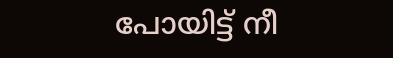പോയിട്ട് നീ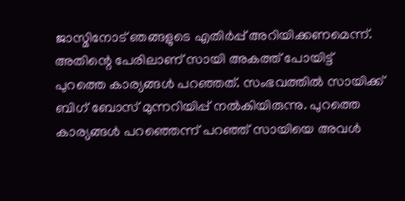ജാസ്മിനോട് ഞങ്ങളുടെ എതിർപ്പ് അറിയിക്കണമെന്ന്. അതിന്റെ പേരിലാണ് സായി അകത്ത് പോയിട്ട് പുറത്തെ കാര്യങ്ങൾ പറഞ്ഞത്. സംഭവത്തിൽ സായിക്ക് ബിഗ് ബോസ് മുന്നറിയിപ്പ് നൽകിയിരുന്നു. പുറത്തെ കാര്യങ്ങൾ പറഞ്ഞെന്ന് പറഞ്ഞ് സായിയെ അവൾ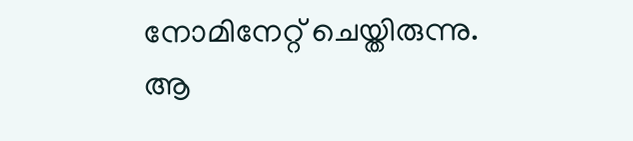നോമിനേറ്റ് ചെയ്തിരുന്നു. ആ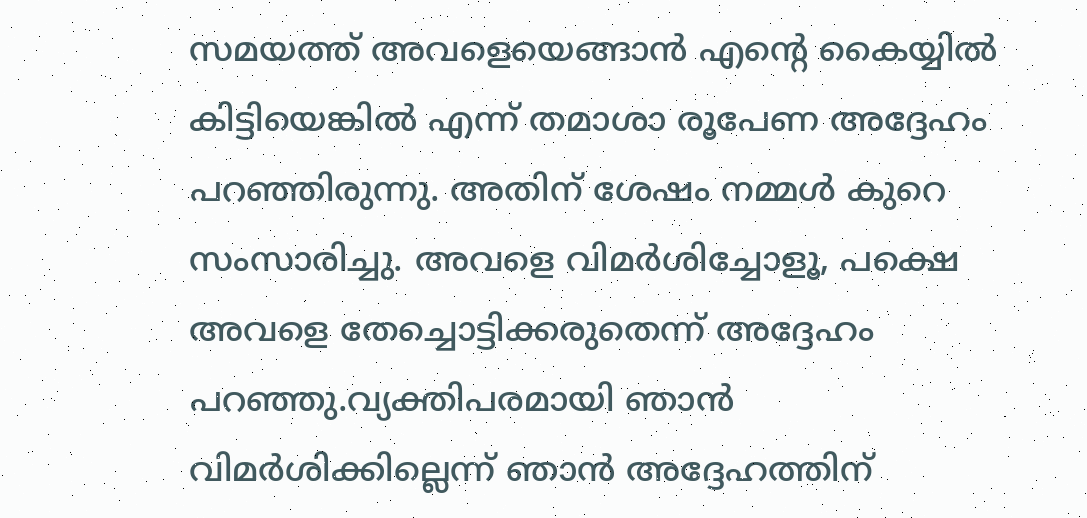സമയത്ത് അവളെയെങ്ങാൻ എന്റെ കൈയ്യിൽ കിട്ടിയെങ്കിൽ എന്ന് തമാശാ രൂപേണ അദ്ദേഹം പറഞ്ഞിരുന്നു. അതിന് ശേഷം നമ്മൾ കുറെ സംസാരിച്ചു. അവളെ വിമർശിച്ചോളൂ, പക്ഷെ അവളെ തേച്ചൊട്ടിക്കരുതെന്ന് അദ്ദേഹം പറഞ്ഞു.വ്യക്തിപരമായി ഞാൻ വിമർശിക്കില്ലെന്ന് ഞാൻ അദ്ദേഹത്തിന്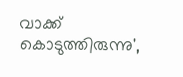വാക്ക് കൊടുത്തിരുന്നു',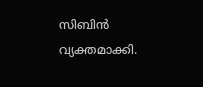സിബിൻ വ്യക്തമാക്കി.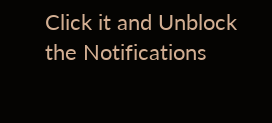Click it and Unblock the Notifications